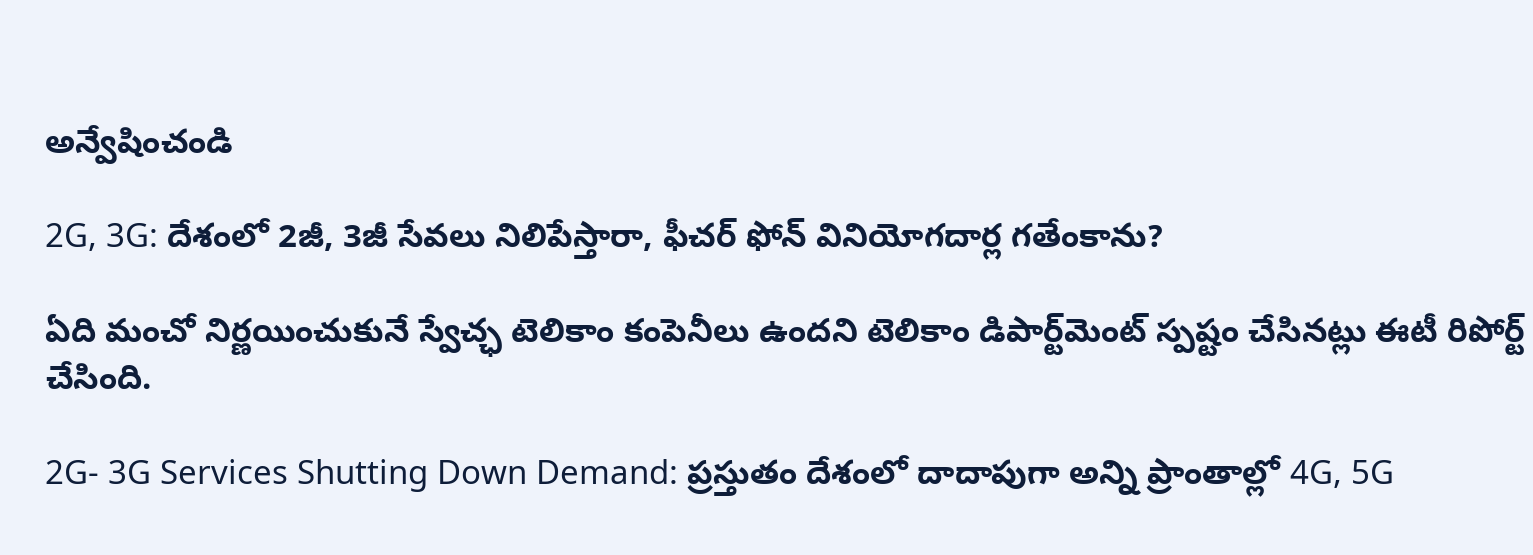అన్వేషించండి

2G, 3G: దేశంలో 2జీ, 3జీ సేవలు నిలిపేస్తారా, ఫీచర్‌ ఫోన్‌ వినియోగదార్ల గతేంకాను?

ఏది మంచో నిర్ణయించుకునే స్వేచ్ఛ టెలికాం కంపెనీలు ఉందని టెలికాం డిపార్ట్‌మెంట్ స్పష్టం చేసినట్లు ఈటీ రిపోర్ట్‌ చేసింది.

2G- 3G Services Shutting Down Demand: ప్రస్తుతం దేశంలో దాదాపుగా అన్ని ప్రాంతాల్లో 4G, 5G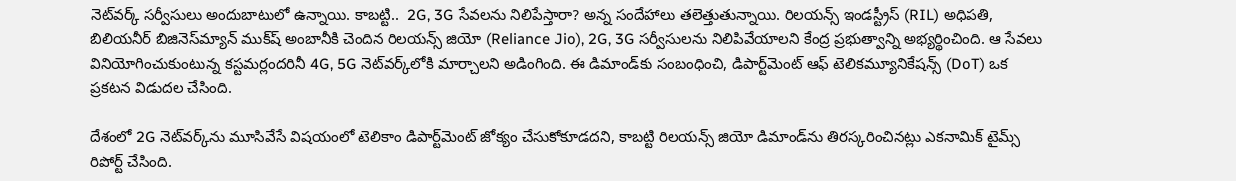నెట్‌వర్క్‌ సర్వీసులు అందుబాటులో ఉన్నాయి. కాబట్టి..  2G, 3G సేవలను నిలిపేస్తారా? అన్న సందేహాలు తలెత్తుతున్నాయి. రిలయన్స్‌ ఇండస్ట్రీస్‌ (RIL) అధిపతి, బిలియనీర్ బిజినెస్‌మ్యాన్‌ ముక్‌ష్ అంబానీకి చెందిన రిలయన్స్ జియో (Reliance Jio), 2G, 3G సర్వీసులను నిలిపివేయాలని కేంద్ర ప్రభుత్వాన్ని అభ్యర్థించింది. ఆ సేవలు వినియోగించుకుంటున్న కస్టమర్లందరినీ 4G, 5G నెట్‌వర్క్‌లోకి మార్చాలని అడింగింది. ఈ డిమాండ్‌కు సంబంధించి, డిపార్ట్‌మెంట్ ఆఫ్ టెలికమ్యూనికేషన్స్ (DoT) ఒక ప్రకటన విడుదల చేసింది.

దేశంలో 2G నెట్‌వర్క్‌ను మూసివేసే విషయంలో టెలికాం డిపార్ట్‌మెంట్ జోక్యం చేసుకోకూడదని, కాబట్టి రిలయన్స్ జియో డిమాండ్‌ను తిరస్కరించినట్లు ఎకనామిక్ టైమ్స్ రిపోర్ట్‌ చేసింది.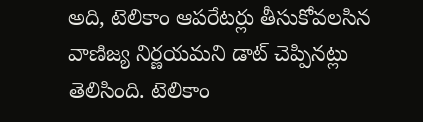అది, టెలికాం ఆపరేటర్లు తీసుకోవలసిన వాణిజ్య నిర్ణయమని డాట్‌ చెప్పినట్లు తెలిసింది. టెలికాం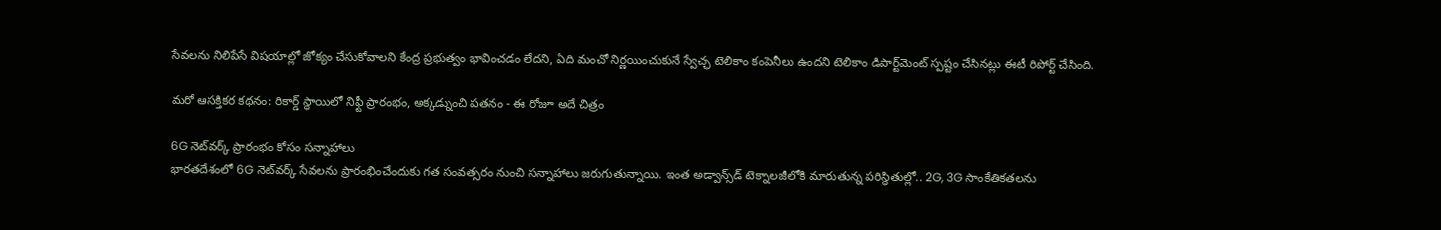సేవలను నిలిపేసే విషయాల్లో జోక్యం చేసుకోవాలని కేంద్ర ప్రభుత్వం భావించడం లేదని, ఏది మంచో నిర్ణయించుకునే స్వేచ్ఛ టెలికాం కంపెనీలు ఉందని టెలికాం డిపార్ట్‌మెంట్ స్పష్టం చేసినట్లు ఈటీ రిపోర్ట్‌ చేసింది.

మరో ఆసక్తికర కథనం: రికార్డ్‌ స్థాయిలో నిఫ్టీ ప్రారంభం, అక్కడ్నుంచి పతనం - ఈ రోజూ అదే చిత్రం

6G నెట్‌వర్క్‌ ప్రారంభం కోసం సన్నాహాలు
భారతదేశంలో 6G నెట్‌వర్క్‌ సేవలను ప్రారంభించేందుకు గత సంవత్సరం నుంచి సన్నాహాలు జరుగుతున్నాయి. ఇంత అడ్వాన్స్‌డ్‌ టెక్నాలజీలోకి మారుతున్న పరిస్థితుల్లో.. 2G, 3G సాంకేతికతలను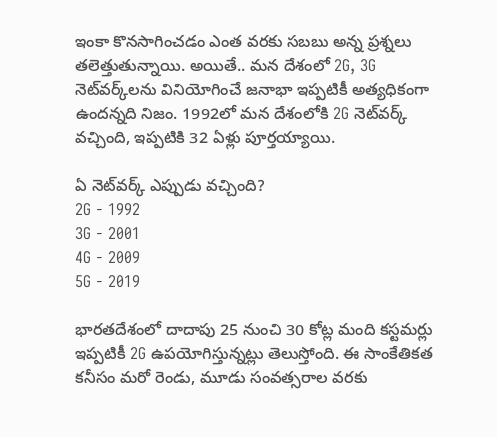ఇంకా కొనసాగించడం ఎంత వరకు సబబు అన్న ప్రశ్నలు తలెత్తుతున్నాయి. అయితే.. మన దేశంలో 2G, 3G నెట్‌వర్క్‌లను వినియోగించే జనాభా ఇప్పటికీ అత్యధికంగా ఉందన్నది నిజం. 1992లో మన దేశంలోకి 2G నెట్‌వర్క్ వచ్చింది, ఇప్పటికి 32 ఏళ్లు పూర్తయ్యాయి.

ఏ నెట్‌వర్క్ ఎప్పుడు వచ్చింది?
2G - 1992
3G - 2001
4G - 2009
5G - 2019

భారతదేశంలో దాదాపు 25 నుంచి 30 కోట్ల మంది కస్టమర్లు ఇప్పటికీ 2G ఉపయోగిస్తున్నట్లు తెలుస్తోంది. ఈ సాంకేతికత కనీసం మరో రెండు, మూడు సంవత్సరాల వరకు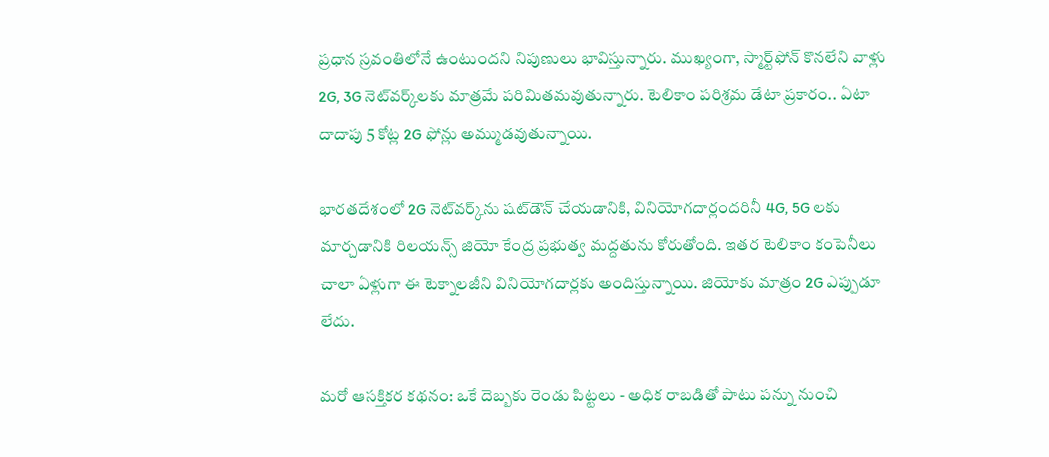ప్రధాన స్రవంతిలోనే ఉంటుందని నిపుణులు భావిస్తున్నారు. ముఖ్యంగా, స్మార్ట్‌ఫోన్ కొనలేని వాళ్లు 2G, 3G నెట్‌వర్క్‌లకు మాత్రమే పరిమితమవుతున్నారు. టెలికాం పరిశ్రమ డేటా ప్రకారం.. ఏటా దాదాపు 5 కోట్ల 2G ఫోన్లు అమ్ముడవుతున్నాయి.

భారతదేశంలో 2G నెట్‌వర్క్‌ను షట్‌డౌన్‌ చేయడానికి, వినియోగదార్లందరినీ 4G, 5G లకు మార్చడానికి రిలయన్స్ జియో కేంద్ర ప్రభుత్వ మద్దతును కోరుతోంది. ఇతర టెలికాం కంపెనీలు చాలా ఏళ్లుగా ఈ టెక్నాలజీని వినియోగదార్లకు అందిస్తున్నాయి. జియోకు మాత్రం 2G ఎప్పుడూ లేదు.

మరో ఆసక్తికర కథనం: ఒకే దెబ్బకు రెండు పిట్టలు - అధిక రాబడితో పాటు పన్ను నుంచి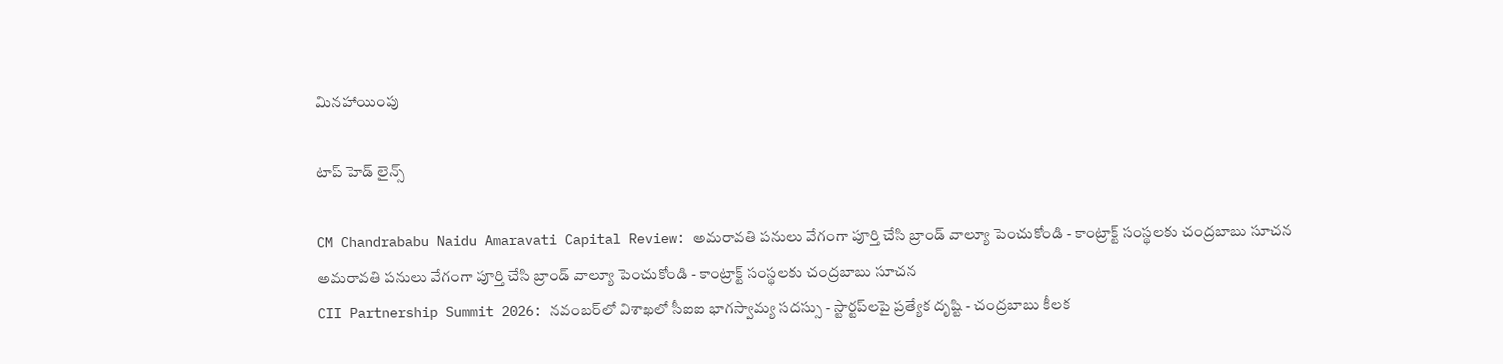మినహాయింపు

టాప్ హెడ్ లైన్స్

CM Chandrababu Naidu Amaravati Capital Review: అమరావతి పనులు వేగంగా పూర్తి చేసి బ్రాండ్ వాల్యూ పెంచుకోండి - కాంట్రాక్ట్ సంస్థలకు చంద్రబాబు సూచన
అమరావతి పనులు వేగంగా పూర్తి చేసి బ్రాండ్ వాల్యూ పెంచుకోండి - కాంట్రాక్ట్ సంస్థలకు చంద్రబాబు సూచన
CII Partnership Summit 2026: నవంబర్‌లో విశాఖలో సీఐఐ భాగస్వామ్య సదస్సు - స్టార్టప్‌లపై ప్రత్యేక దృష్టి - చంద్రబాబు కీలక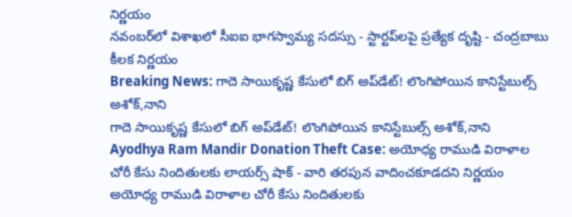నిర్ణయం
నవంబర్‌లో విశాఖలో సీఐఐ భాగస్వామ్య సదస్సు - స్టార్టప్‌లపై ప్రత్యేక దృష్టి - చంద్రబాబు కీలక నిర్ణయం
Breaking News: గాదె సాయికృష్ణ కేసులో బిగ్ అప్‌డేట్! లొంగిపోయిన కానిస్టేబుల్స్ అశోక్‌,నాని
గాదె సాయికృష్ణ కేసులో బిగ్ అప్‌డేట్! లొంగిపోయిన కానిస్టేబుల్స్ అశోక్‌,నాని
Ayodhya Ram Mandir Donation Theft Case: అయోధ్య రాముడి విరాళాల చోరీ కేసు నిందితులకు లాయర్స్ షాక్ - వారి తరపున వాదించకూడదని నిర్ణయం
అయోధ్య రాముడి విరాళాల చోరీ కేసు నిందితులకు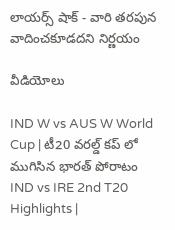లాయర్స్ షాక్ - వారి తరపున వాదించకూడదని నిర్ణయం

వీడియోలు

IND W vs AUS W World Cup | టీ20 వరల్డ్ కప్ లో ముగిసిన భారత్ పోరాటం
IND vs IRE 2nd T20 Highlights |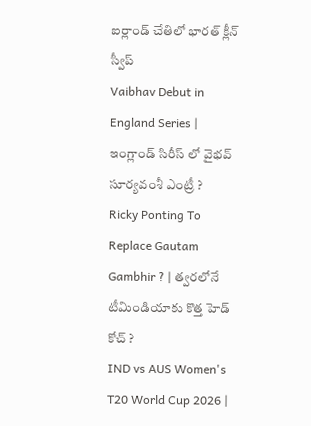ఐర్లాండ్ చేతిలో భారత్ క్లీన్ స్వీప్
Vaibhav Debut in England Series | ఇంగ్లాండ్ సిరీస్ లో వైభవ్ సూర్యవంశీ ఎంట్రీ ?
Ricky Ponting To Replace Gautam Gambhir ? | త్వరలోనే టీమిండియాకు కొత్త హెడ్ కోచ్ ?
IND vs AUS Women's T20 World Cup 2026 |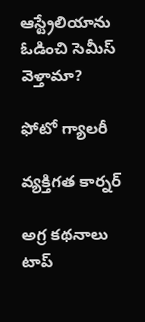ఆస్ట్రేలియాను ఓడించి సెమీస్ వెళ్తామా?

ఫోటో గ్యాలరీ

వ్యక్తిగత కార్నర్

అగ్ర కథనాలు
టాప్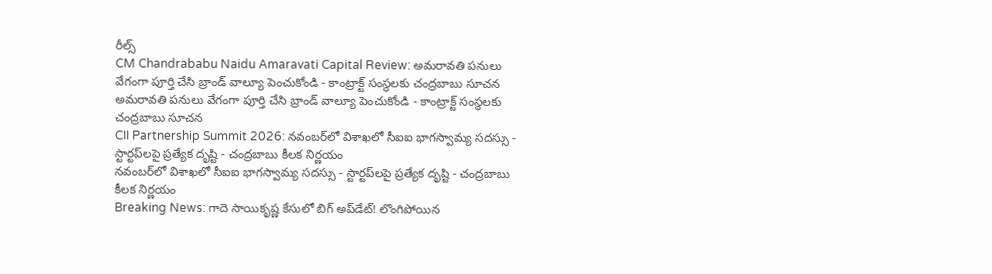రీల్స్
CM Chandrababu Naidu Amaravati Capital Review: అమరావతి పనులు వేగంగా పూర్తి చేసి బ్రాండ్ వాల్యూ పెంచుకోండి - కాంట్రాక్ట్ సంస్థలకు చంద్రబాబు సూచన
అమరావతి పనులు వేగంగా పూర్తి చేసి బ్రాండ్ వాల్యూ పెంచుకోండి - కాంట్రాక్ట్ సంస్థలకు చంద్రబాబు సూచన
CII Partnership Summit 2026: నవంబర్‌లో విశాఖలో సీఐఐ భాగస్వామ్య సదస్సు - స్టార్టప్‌లపై ప్రత్యేక దృష్టి - చంద్రబాబు కీలక నిర్ణయం
నవంబర్‌లో విశాఖలో సీఐఐ భాగస్వామ్య సదస్సు - స్టార్టప్‌లపై ప్రత్యేక దృష్టి - చంద్రబాబు కీలక నిర్ణయం
Breaking News: గాదె సాయికృష్ణ కేసులో బిగ్ అప్‌డేట్! లొంగిపోయిన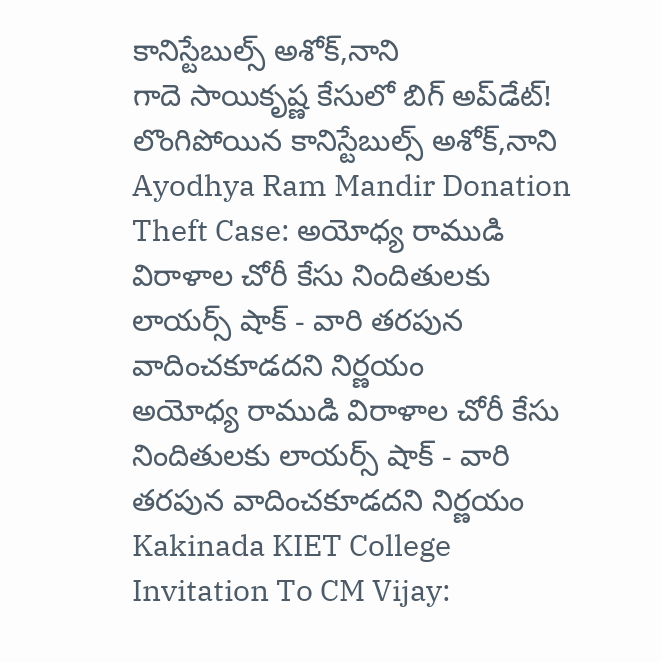కానిస్టేబుల్స్ అశోక్‌,నాని
గాదె సాయికృష్ణ కేసులో బిగ్ అప్‌డేట్! లొంగిపోయిన కానిస్టేబుల్స్ అశోక్‌,నాని
Ayodhya Ram Mandir Donation Theft Case: అయోధ్య రాముడి విరాళాల చోరీ కేసు నిందితులకు లాయర్స్ షాక్ - వారి తరపున వాదించకూడదని నిర్ణయం
అయోధ్య రాముడి విరాళాల చోరీ కేసు నిందితులకు లాయర్స్ షాక్ - వారి తరపున వాదించకూడదని నిర్ణయం
Kakinada KIET College Invitation To CM Vijay: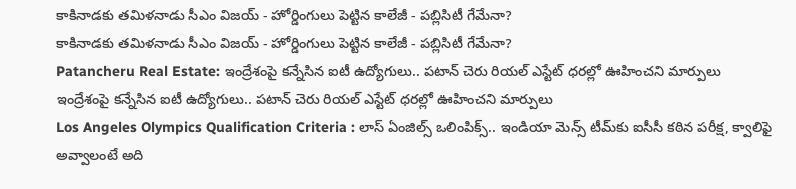కాకినాడకు తమిళనాడు సీఎం విజయ్ - హోర్డింగులు పెట్టిన కాలేజీ - పబ్లిసిటీ గేమేనా?
కాకినాడకు తమిళనాడు సీఎం విజయ్ - హోర్డింగులు పెట్టిన కాలేజీ - పబ్లిసిటీ గేమేనా?
Patancheru Real Estate: ఇంద్రేశంపై కన్నేసిన ఐటీ ఉద్యోగులు.. పటాన్ చెరు రియల్ ఎస్టేట్ ధరల్లో ఊహించని మార్పులు
ఇంద్రేశంపై కన్నేసిన ఐటీ ఉద్యోగులు.. పటాన్ చెరు రియల్ ఎస్టేట్ ధరల్లో ఊహించని మార్పులు
Los Angeles Olympics Qualification Criteria : లాస్ ఏంజిల్స్ ఒలింపిక్స్.. ఇండియా మెన్స్ టీమ్‌కు ఐసీసీ కఠిన పరీక్ష, క్వాలిఫై అవ్వాలంటే అది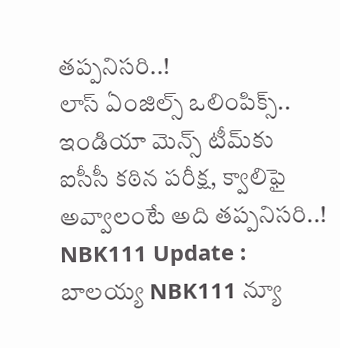త‌ప్ప‌నిస‌రి..!
లాస్ ఏంజిల్స్ ఒలింపిక్స్.. ఇండియా మెన్స్ టీమ్‌కు ఐసీసీ కఠిన పరీక్ష, క్వాలిఫై అవ్వాలంటే అది త‌ప్ప‌నిస‌రి..!
NBK111 Update : బాలయ్య NBK111 న్యూ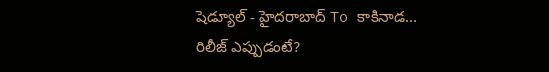షెడ్యూల్ - హైదరాబాద్ To కాకినాడ... రిలీజ్ ఎప్పుడంటే?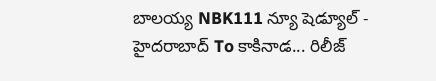బాలయ్య NBK111 న్యూ షెడ్యూల్ - హైదరాబాద్ To కాకినాడ... రిలీజ్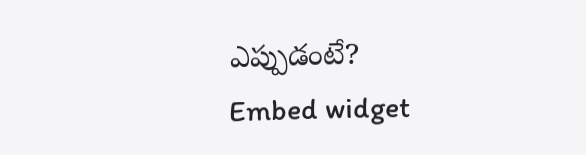ఎప్పుడంటే?
Embed widget